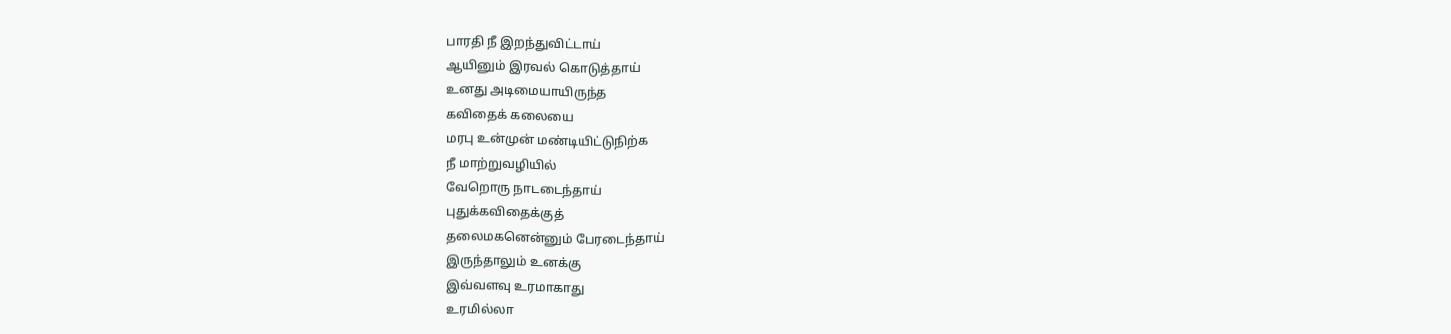பாரதி நீ இறந்துவிட்டாய்
ஆயினும் இரவல் கொடுத்தாய்
உனது அடிமையாயிருந்த
கவிதைக் கலையை
மரபு உன்முன் மண்டியிட்டுநிற்க
நீ மாற்றுவழியில்
வேறொரு நாடடைந்தாய்
புதுக்கவிதைக்குத்
தலைமகனென்னும் பேரடைந்தாய்
இருந்தாலும் உனக்கு
இவ்வளவு உரமாகாது
உரமில்லா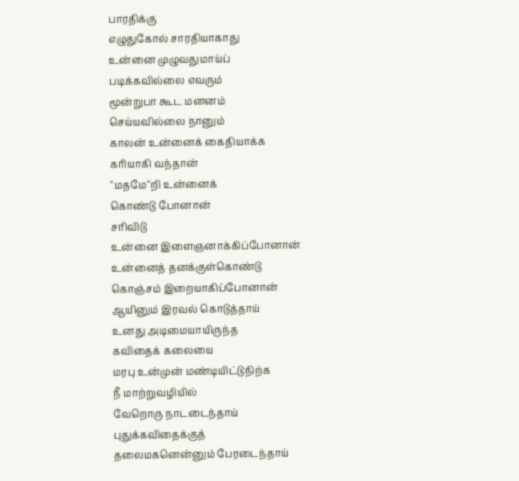பாரதிக்கு
எழுதுகோல் சாரதியாகாது
உன்னை முழுவதுமாய்ப்
படிக்கவில்லை எவரும்
மூன்றுபா கூட மனனம்
செய்யவில்லை நானும்
காலன் உன்னைக் கைதியாக்க
கரியாகி வந்தான்
"மதமே"றி உன்னைக்
கொண்டு போனான்
சரிவிடு
உன்னை இளைஞனாக்கிப்போனான்
உன்னைத் தனக்குள்கொண்டு
கொஞ்சம் இறையாகிப்போனான்
ஆயினும் இரவல் கொடுத்தாய்
உனது அடிமையாயிருந்த
கவிதைக் கலையை
மரபு உன்முன் மண்டியிட்டுநிற்க
நீ மாற்றுவழியில்
வேறொரு நாடடைந்தாய்
புதுக்கவிதைக்குத்
தலைமகனென்னும் பேரடைந்தாய்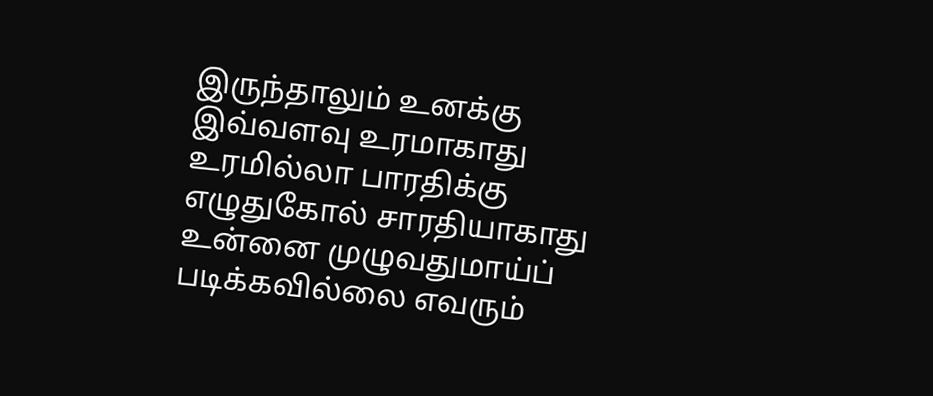இருந்தாலும் உனக்கு
இவ்வளவு உரமாகாது
உரமில்லா பாரதிக்கு
எழுதுகோல் சாரதியாகாது
உன்னை முழுவதுமாய்ப்
படிக்கவில்லை எவரும்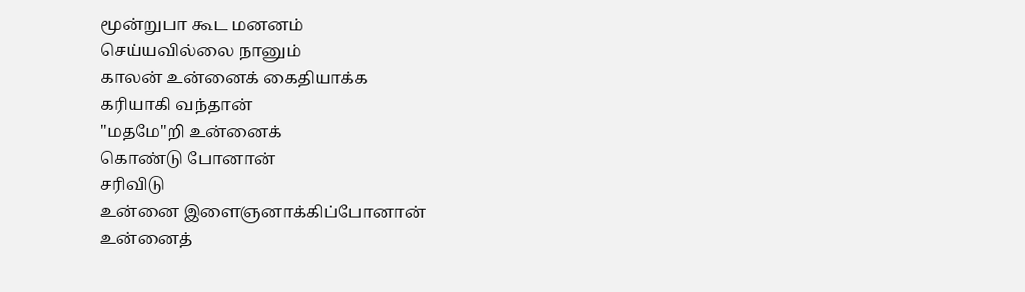மூன்றுபா கூட மனனம்
செய்யவில்லை நானும்
காலன் உன்னைக் கைதியாக்க
கரியாகி வந்தான்
"மதமே"றி உன்னைக்
கொண்டு போனான்
சரிவிடு
உன்னை இளைஞனாக்கிப்போனான்
உன்னைத்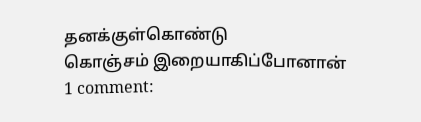தனக்குள்கொண்டு
கொஞ்சம் இறையாகிப்போனான்
1 comment: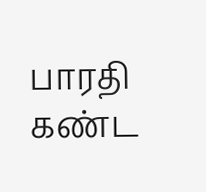பாரதி கண்ட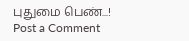புதுமை பெண்...!
Post a Comment